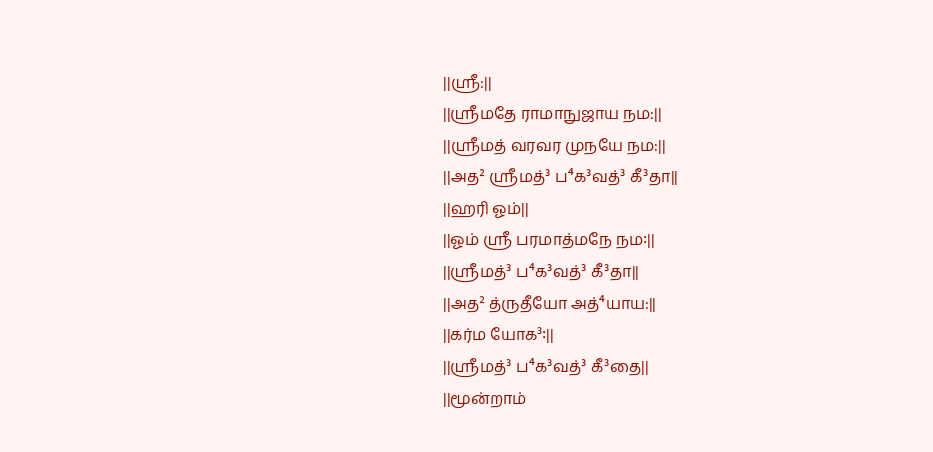||ஸ்ரீ:||
||ஸ்ரீமதே ராமாநுஜாய நம:||
||ஸ்ரீமத் வரவர முநயே நம:||
||அத² ஸ்ரீமத்³ ப⁴க³வத்³ கீ³தா||
||ஹரி ஓம்||
||ஓம் ஸ்ரீ பரமாத்மநே நம꞉||
||ஸ்ரீமத்³ ப⁴க³வத்³ கீ³தா||
||அத² த்ருதீயோ அத்⁴யாய:||
||கர்ம யோக³꞉||
||ஸ்ரீமத்³ ப⁴க³வத்³ கீ³தை||
||மூன்றாம்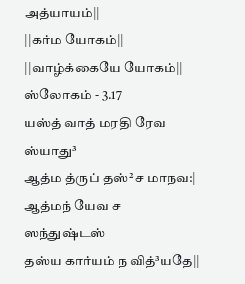அத்யாயம்||
||கர்ம யோகம்||
||வாழ்க்கையே யோகம்||
ஸ்லோகம் - 3.17
யஸ்த் வாத் மரதி ரேவ ஸ்யாது³
ஆத்ம த்ருப் தஸ்²ச மாநவ:|
ஆத்மந் யேவ ச ஸந்துஷ்டஸ்
தஸ்ய கார்யம் ந வித்³யதே||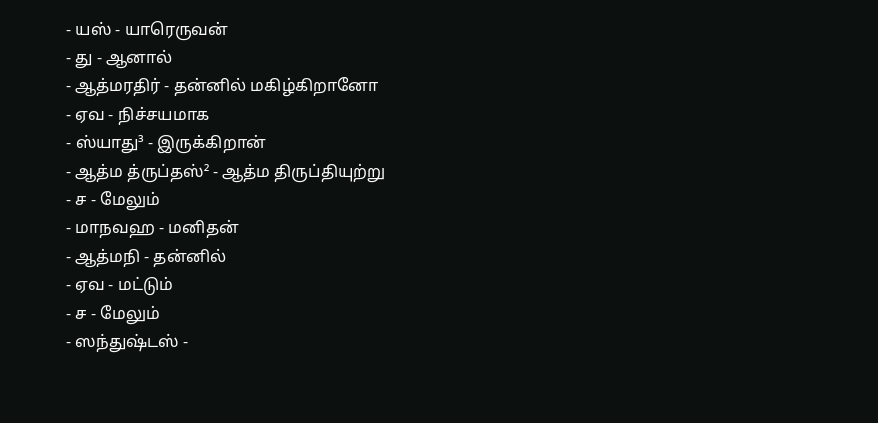- யஸ் - யாரெருவன்
- து - ஆனால்
- ஆத்மரதிர் - தன்னில் மகிழ்கிறானோ
- ஏவ - நிச்சயமாக
- ஸ்யாது³ - இருக்கிறான்
- ஆத்ம த்ருப்தஸ்² - ஆத்ம திருப்தியுற்று
- ச - மேலும்
- மாநவஹ - மனிதன்
- ஆத்மநி - தன்னில்
- ஏவ - மட்டும்
- ச - மேலும்
- ஸந்துஷ்டஸ் -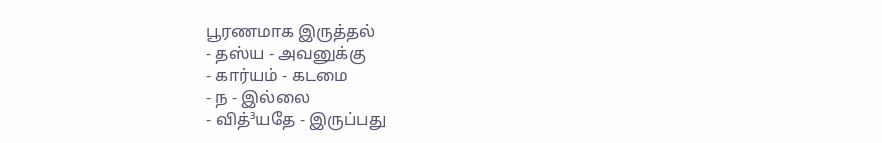பூரணமாக இருத்தல்
- தஸ்ய - அவனுக்கு
- கார்யம் - கடமை
- ந - இல்லை
- வித்³யதே - இருப்பது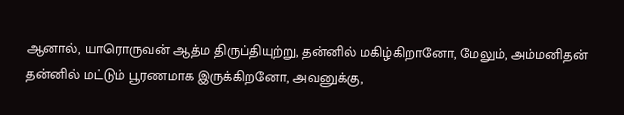ஆனால், யாரொருவன் ஆத்ம திருப்தியுற்று, தன்னில் மகிழ்கிறானோ, மேலும், அம்மனிதன் தன்னில் மட்டும் பூரணமாக இருக்கிறனோ, அவனுக்கு,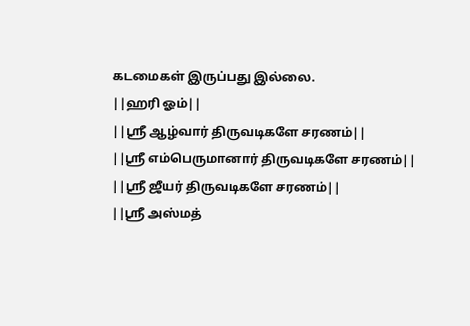கடமைகள் இருப்பது இல்லை.
||ஹரி ஓம்||
||ஸ்ரீ ஆழ்வார் திருவடிகளே சரணம்||
||ஸ்ரீ எம்பெருமானார் திருவடிகளே சரணம்||
||ஸ்ரீ ஜீயர் திருவடிகளே சரணம்||
||ஸ்ரீ அஸ்மத்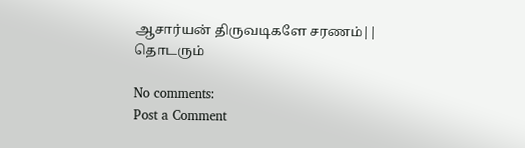ஆசார்யன் திருவடிகளே சரணம்||
தொடரும்

No comments:
Post a Comment